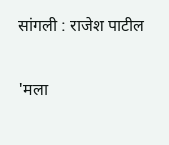सांगली : राजेश पाटील

'मला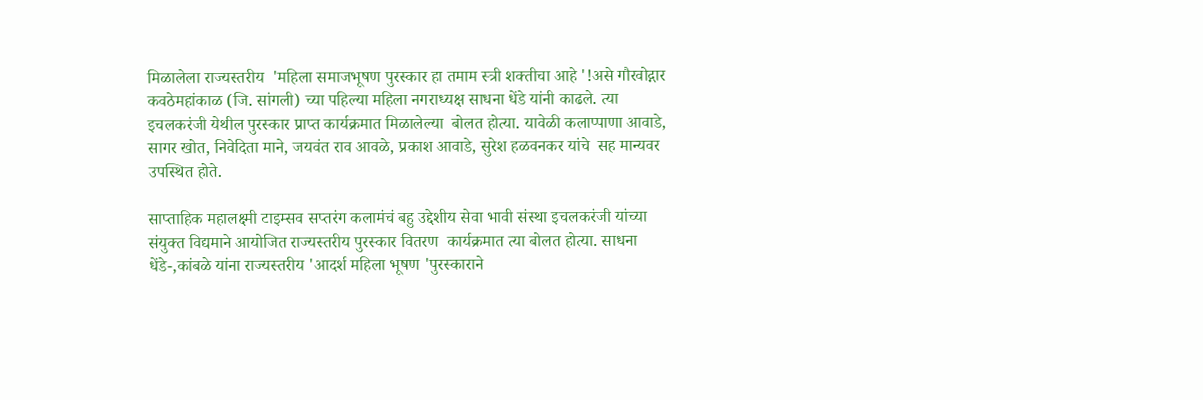मिळालेला राज्यस्तरीय  'महिला समाजभूषण पुरस्कार हा तमाम स्त्री शक्तीचा आहे '!असे गौरवोद्गार कवठेमहांकाळ (जि. सांगली) च्या पहिल्या महिला नगराध्यक्ष साधना धेंडे यांनी काढले. त्या इचलकरंजी येथील पुरस्कार प्राप्त कार्यक्रमात मिळालेल्या  बोलत होत्या. यावेळी कलाप्पाणा आवाडे, सागर खोत, निवेदिता माने, जयवंत राव आवळे, प्रकाश आवाडे, सुरेश हळवनकर यांचे  सह मान्यवर उपस्थित होते.

साप्ताहिक महालक्ष्मी टाइम्सव सप्तरंग कलामंचं बहु उद्देशीय सेवा भावी संस्था इचलकरंजी यांच्या संयुक्त विद्यमाने आयोजित राज्यस्तरीय पुरस्कार वितरण  कार्यक्रमात त्या बोलत होत्या. साधना धेंडे-,कांबळे यांना राज्यस्तरीय 'आदर्श महिला भूषण 'पुरस्काराने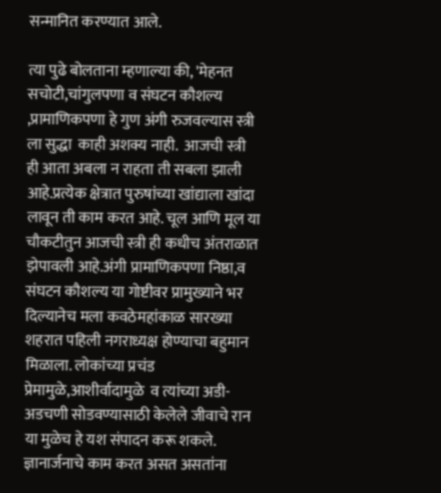सन्मानित करण्यात आले.

त्या पुढे बोलताना म्हणाल्या की, 'मेहनत सचोटी,चांगुलपणा व संघटन कौशल्य ,प्रामाणिकपणा हे गुण अंगी रुजवल्यास स्त्री ला सुद्धा  काही अशक्य नाही.  आजची स्त्री ही आता अबला न राहता ती सबला झाली आहे.प्रत्येक क्षेत्रात पुरुषांच्या खांद्याला खांदा लावून ती काम करत आहे. चूल आणि मूल या चौकटीतुन आजची स्त्री ही कधीच अंतराळात झेपावली आहे.अंगी प्रामाणिकपणा निष्ठा,व  संघटन कौशल्य या गोष्टीवर प्रामुख्याने भर दिल्यानेच मला कवठेमहांकाळ सारख्या शहरात पहिली नगराध्यक्ष होण्याचा बहुमान मिळाला. लोकांच्या प्रचंड प्रेमामुळे,आशीर्वादामुळे  व त्यांच्या अडी-अडचणी सोडवण्यासाठी केलेले जीवाचे रान या मुळेच हे यश संपादन करू शकले. ज्ञानार्जनाचे काम करत असत असतांना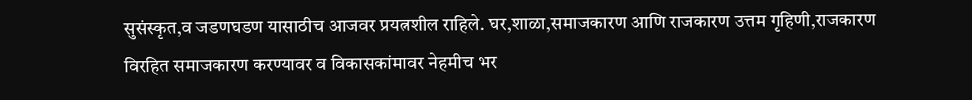सुसंस्कृत,व जडणघडण यासाठीच आजवर प्रयत्नशील राहिले. घर,शाळा,समाजकारण आणि राजकारण उत्तम गृहिणी,राजकारण विरहित समाजकारण करण्यावर व विकासकांमावर नेहमीच भर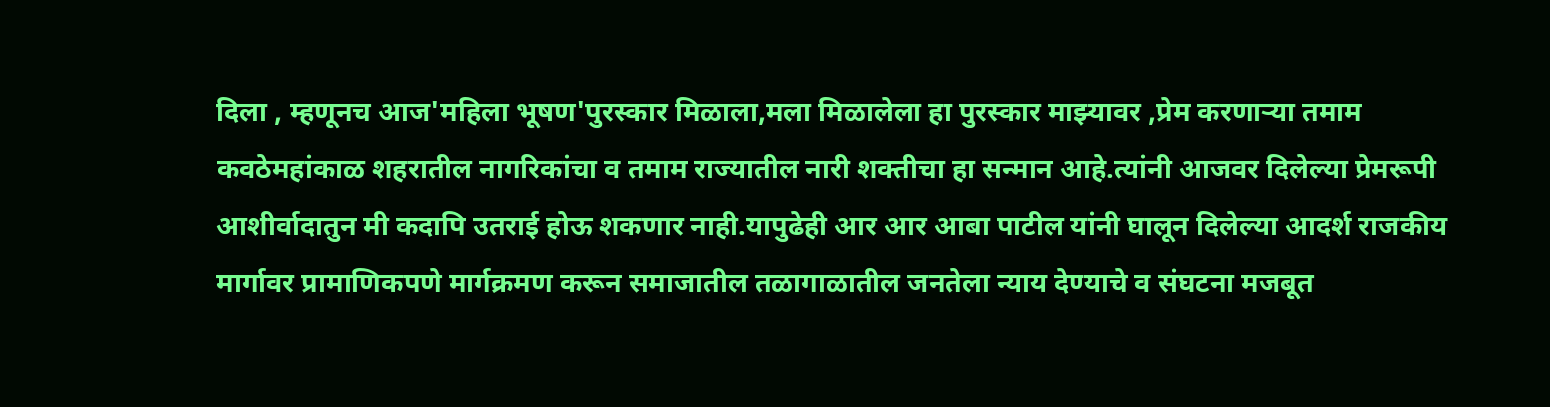दिला , म्हणूनच आज'महिला भूषण'पुरस्कार मिळाला,मला मिळालेला हा पुरस्कार माझ्यावर ,प्रेम करणाऱ्या तमाम कवठेमहांकाळ शहरातील नागरिकांचा व तमाम राज्यातील नारी शक्तीचा हा सन्मान आहे.त्यांनी आजवर दिलेल्या प्रेमरूपी आशीर्वादातुन मी कदापि उतराई होऊ शकणार नाही.यापुढेही आर आर आबा पाटील यांनी घालून दिलेल्या आदर्श राजकीय मार्गावर प्रामाणिकपणे मार्गक्रमण करून समाजातील तळागाळातील जनतेला न्याय देण्याचे व संघटना मजबूत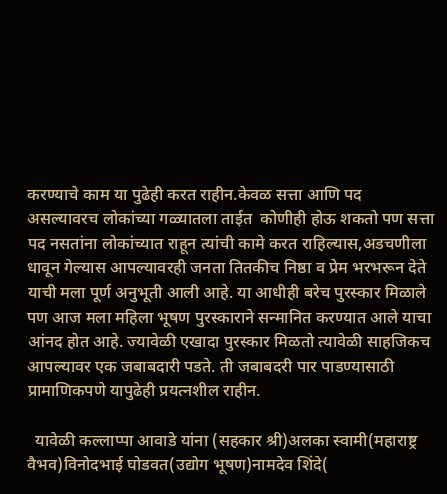करण्याचे काम या पुढेही करत राहीन.केवळ सत्ता आणि पद असल्यावरच लोकांच्या गळ्यातला ताईत  कोणीही होऊ शकतो पण सत्ता पद नसतांना लोकांच्यात राहून त्यांची कामे करत राहिल्यास,अडचणीला धावून गेल्यास आपल्यावरही जनता तितकीच निष्ठा व प्रेम भरभरून देते याची मला पूर्ण अनुभूती आली आहे. या आधीही बरेच पुरस्कार मिळाले पण आज मला महिला भूषण पुरस्काराने सन्मानित करण्यात आले याचा आंनद होत आहे. ज्यावेळी एखादा पुरस्कार मिळतो त्यावेळी साहजिकच आपल्यावर एक जबाबदारी पडते. ती जबाबदरी पार पाडण्यासाठी प्रामाणिकपणे यापुढेही प्रयत्नशील राहीन.

  यावेळी कल्लाप्पा आवाडे यांना (सहकार श्री)अलका स्वामी(महाराष्ट्र वैभव)विनोदभाई घोडवत(उद्योग भूषण)नामदेव शिंदे(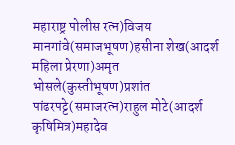महाराष्ट्र पोलीस रत्न)विजय मानगांवे(समाजभूषण)हसीना शेख(आदर्श महिला प्रेरणा)अमृत भोसले(कुस्तीभूषण)प्रशांत पांढरपट्टे(समाजरत्न)राहुल मोटे(आदर्श कृषिमित्र)महादेव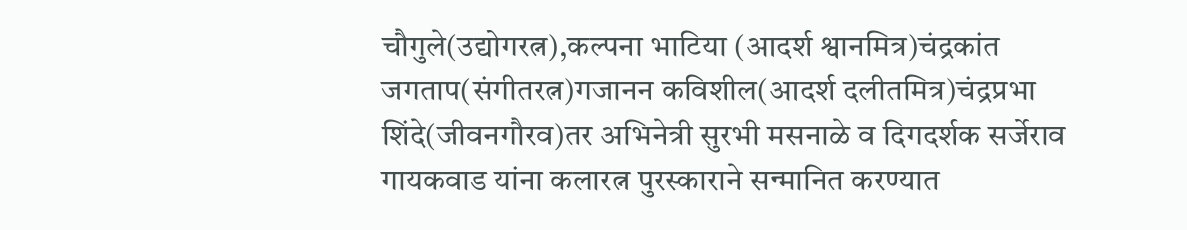चौगुले(उद्योगरत्न),कल्पना भाटिया (आदर्श श्वानमित्र)चंद्रकांत जगताप(संगीतरत्न)गजानन कविशील(आदर्श दलीतमित्र)चंद्रप्रभा शिंदे(जीवनगौरव)तर अभिनेत्री सुरभी मसनाळे व दिगदर्शक सर्जेराव गायकवाड यांना कलारत्न पुरस्काराने सन्मानित करण्यात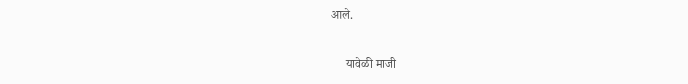आले.

     यावेळी माजी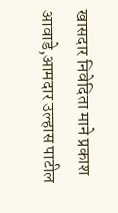खासदार निवेदिता माने प्रकाश आवाडे,आमदार उल्हास पाटील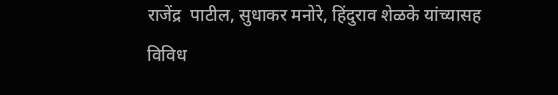राजेंद्र  पाटील, सुधाकर मनोरे, हिंदुराव शेळके यांच्यासह विविध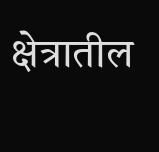क्षेत्रातील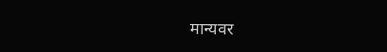मान्यवर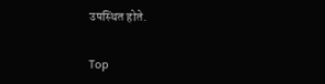उपस्थित होते.


Top